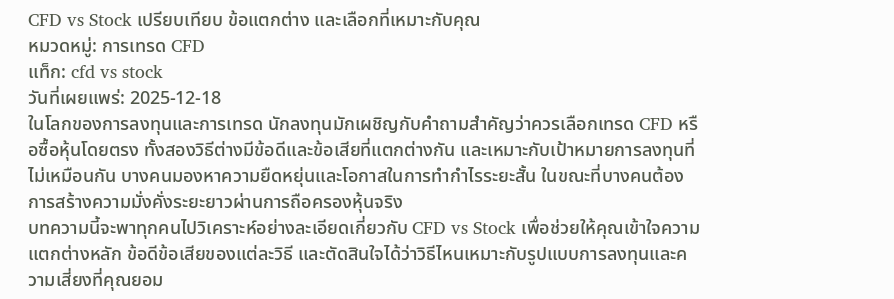CFD vs Stock เปรียบเทียบ ข้อแตกต่าง และเลือกที่เหมาะกับคุณ
หมวดหมู่: การเทรด CFD
แท็ก: cfd vs stock
วันที่เผยแพร่: 2025-12-18
ในโลกของการลงทุนและการเทรด นักลงทุนมักเผชิญกับคำถามสำคัญว่าควรเลือกเทรด CFD หรือซื้อหุ้นโดยตรง ทั้งสองวิธีต่างมีข้อดีและข้อเสียที่แตกต่างกัน และเหมาะกับเป้าหมายการลงทุนที่ไม่เหมือนกัน บางคนมองหาความยืดหยุ่นและโอกาสในการทำกำไรระยะสั้น ในขณะที่บางคนต้องการสร้างความมั่งคั่งระยะยาวผ่านการถือครองหุ้นจริง
บทความนี้จะพาทุกคนไปวิเคราะห์อย่างละเอียดเกี่ยวกับ CFD vs Stock เพื่อช่วยให้คุณเข้าใจความแตกต่างหลัก ข้อดีข้อเสียของแต่ละวิธี และตัดสินใจได้ว่าวิธีไหนเหมาะกับรูปแบบการลงทุนและความเสี่ยงที่คุณยอม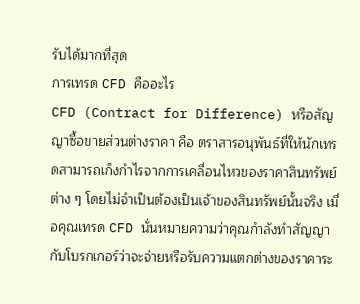รับได้มากที่สุด
การเทรด CFD คืออะไร
CFD (Contract for Difference) หรือสัญญาซื้อขายส่วนต่างราคา คือ ตราสารอนุพันธ์ที่ให้นักเทรดสามารถเก็งกำไรจากการเคลื่อนไหวของราคาสินทรัพย์ต่าง ๆ โดยไม่จำเป็นต้องเป็นเจ้าของสินทรัพย์นั้นจริง เมื่อคุณเทรด CFD นั่นหมายความว่าคุณกำลังทำสัญญากับโบรกเกอร์ว่าจะจ่ายหรือรับความแตกต่างของราคาระ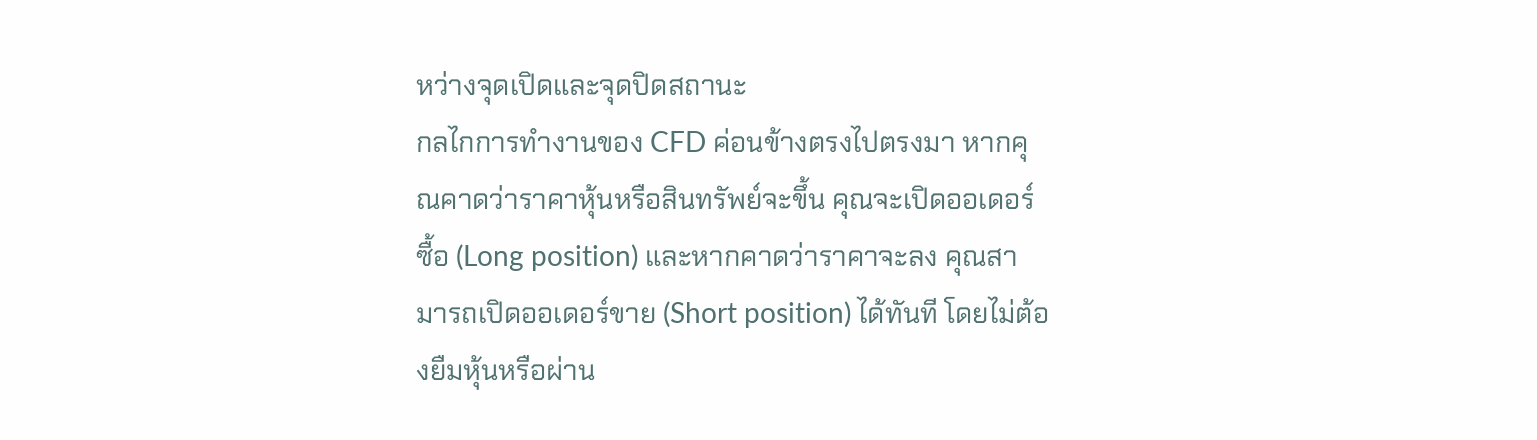หว่างจุดเปิดและจุดปิดสถานะ
กลไกการทำงานของ CFD ค่อนข้างตรงไปตรงมา หากคุณคาดว่าราคาหุ้นหรือสินทรัพย์จะขึ้น คุณจะเปิดออเดอร์ซื้อ (Long position) และหากคาดว่าราคาจะลง คุณสามารถเปิดออเดอร์ขาย (Short position) ได้ทันที โดยไม่ต้องยืมหุ้นหรือผ่าน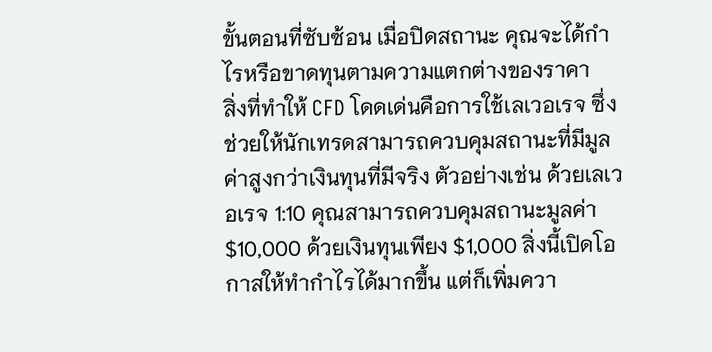ขั้นตอนที่ซับซ้อน เมื่อปิดสถานะ คุณจะได้กำไรหรือขาดทุนตามความแตกต่างของราคา
สิ่งที่ทำให้ CFD โดดเด่นคือการใช้เลเวอเรจ ซึ่งช่วยให้นักเทรดสามารถควบคุมสถานะที่มีมูลค่าสูงกว่าเงินทุนที่มีจริง ตัวอย่างเช่น ด้วยเลเวอเรจ 1:10 คุณสามารถควบคุมสถานะมูลค่า $10,000 ด้วยเงินทุนเพียง $1,000 สิ่งนี้เปิดโอกาสให้ทำกำไรได้มากขึ้น แต่ก็เพิ่มควา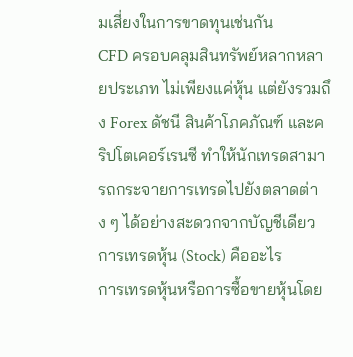มเสี่ยงในการขาดทุนเช่นกัน
CFD ครอบคลุมสินทรัพย์หลากหลายประเภท ไม่เพียงแค่หุ้น แต่ยังรวมถึง Forex ดัชนี สินค้าโภคภัณฑ์ และคริปโตเคอร์เรนซี ทำให้นักเทรดสามารถกระจายการเทรดไปยังตลาดต่าง ๆ ได้อย่างสะดวกจากบัญชีเดียว
การเทรดหุ้น (Stock) คืออะไร
การเทรดหุ้นหรือการซื้อขายหุ้นโดย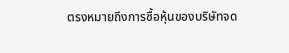ตรงหมายถึงการซื้อหุ้นของบริษัทจด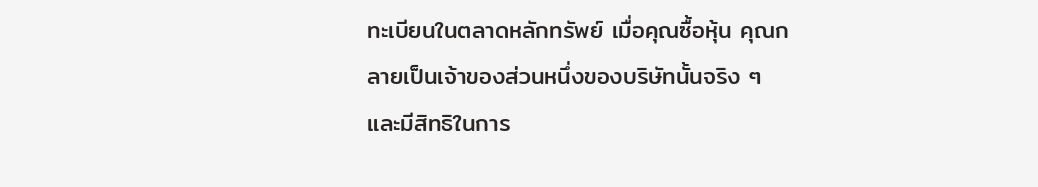ทะเบียนในตลาดหลักทรัพย์ เมื่อคุณซื้อหุ้น คุณกลายเป็นเจ้าของส่วนหนึ่งของบริษัทนั้นจริง ๆ และมีสิทธิในการ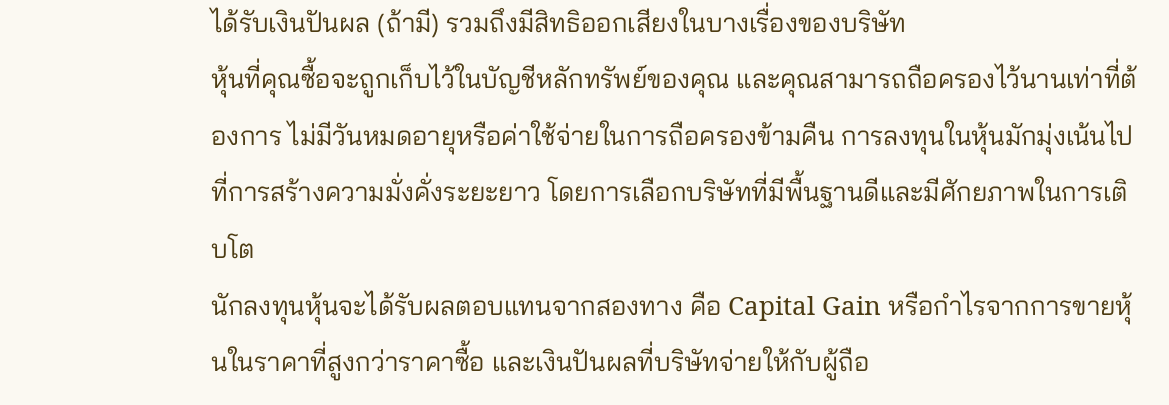ได้รับเงินปันผล (ถ้ามี) รวมถึงมีสิทธิออกเสียงในบางเรื่องของบริษัท
หุ้นที่คุณซื้อจะถูกเก็บไว้ในบัญชีหลักทรัพย์ของคุณ และคุณสามารถถือครองไว้นานเท่าที่ต้องการ ไม่มีวันหมดอายุหรือค่าใช้จ่ายในการถือครองข้ามคืน การลงทุนในหุ้นมักมุ่งเน้นไปที่การสร้างความมั่งคั่งระยะยาว โดยการเลือกบริษัทที่มีพื้นฐานดีและมีศักยภาพในการเติบโต
นักลงทุนหุ้นจะได้รับผลตอบแทนจากสองทาง คือ Capital Gain หรือกำไรจากการขายหุ้นในราคาที่สูงกว่าราคาซื้อ และเงินปันผลที่บริษัทจ่ายให้กับผู้ถือ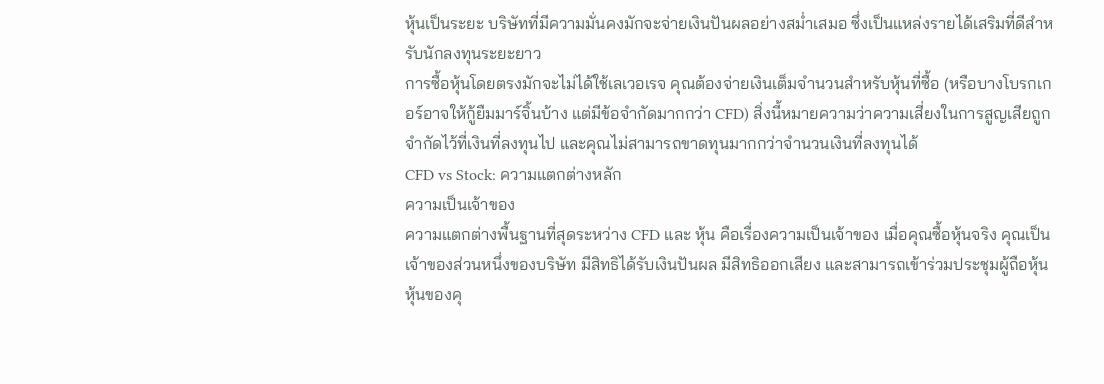หุ้นเป็นระยะ บริษัทที่มีความมั่นคงมักจะจ่ายเงินปันผลอย่างสม่ำเสมอ ซึ่งเป็นแหล่งรายได้เสริมที่ดีสำหรับนักลงทุนระยะยาว
การซื้อหุ้นโดยตรงมักจะไม่ได้ใช้เลเวอเรจ คุณต้องจ่ายเงินเต็มจำนวนสำหรับหุ้นที่ซื้อ (หรือบางโบรกเกอร์อาจให้กู้ยืมมาร์จิ้นบ้าง แต่มีข้อจำกัดมากกว่า CFD) สิ่งนี้หมายความว่าความเสี่ยงในการสูญเสียถูกจำกัดไว้ที่เงินที่ลงทุนไป และคุณไม่สามารถขาดทุนมากกว่าจำนวนเงินที่ลงทุนได้
CFD vs Stock: ความแตกต่างหลัก
ความเป็นเจ้าของ
ความแตกต่างพื้นฐานที่สุดระหว่าง CFD และ หุ้น คือเรื่องความเป็นเจ้าของ เมื่อคุณซื้อหุ้นจริง คุณเป็นเจ้าของส่วนหนึ่งของบริษัท มีสิทธิได้รับเงินปันผล มีสิทธิออกเสียง และสามารถเข้าร่วมประชุมผู้ถือหุ้น หุ้นของคุ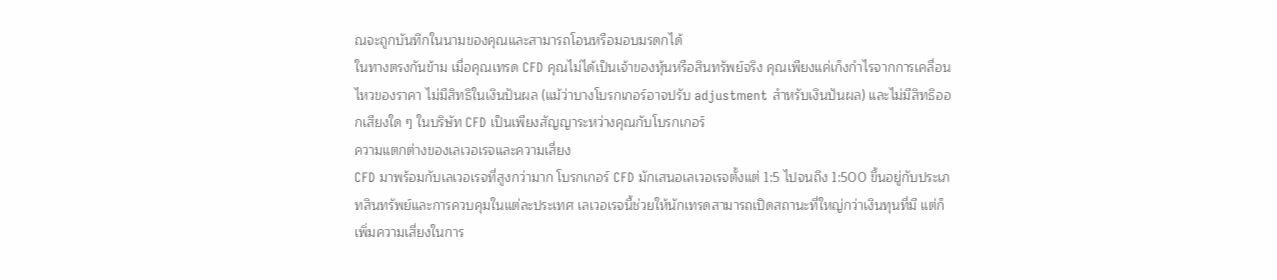ณจะถูกบันทึกในนามของคุณและสามารถโอนหรือมอบมรดกได้
ในทางตรงกันข้าม เมื่อคุณเทรด CFD คุณไม่ได้เป็นเจ้าของหุ้นหรือสินทรัพย์จริง คุณเพียงแค่เก็งกำไรจากการเคลื่อนไหวของราคา ไม่มีสิทธิในเงินปันผล (แม้ว่าบางโบรกเกอร์อาจปรับ adjustment สำหรับเงินปันผล) และไม่มีสิทธิออกเสียงใด ๆ ในบริษัท CFD เป็นเพียงสัญญาระหว่างคุณกับโบรกเกอร์
ความแตกต่างของเลเวอเรจและความเสี่ยง
CFD มาพร้อมกับเลเวอเรจที่สูงกว่ามาก โบรกเกอร์ CFD มักเสนอเลเวอเรจตั้งแต่ 1:5 ไปจนถึง 1:500 ขึ้นอยู่กับประเภทสินทรัพย์และการควบคุมในแต่ละประเทศ เลเวอเรจนี้ช่วยให้นักเทรดสามารถเปิดสถานะที่ใหญ่กว่าเงินทุนที่มี แต่ก็เพิ่มความเสี่ยงในการ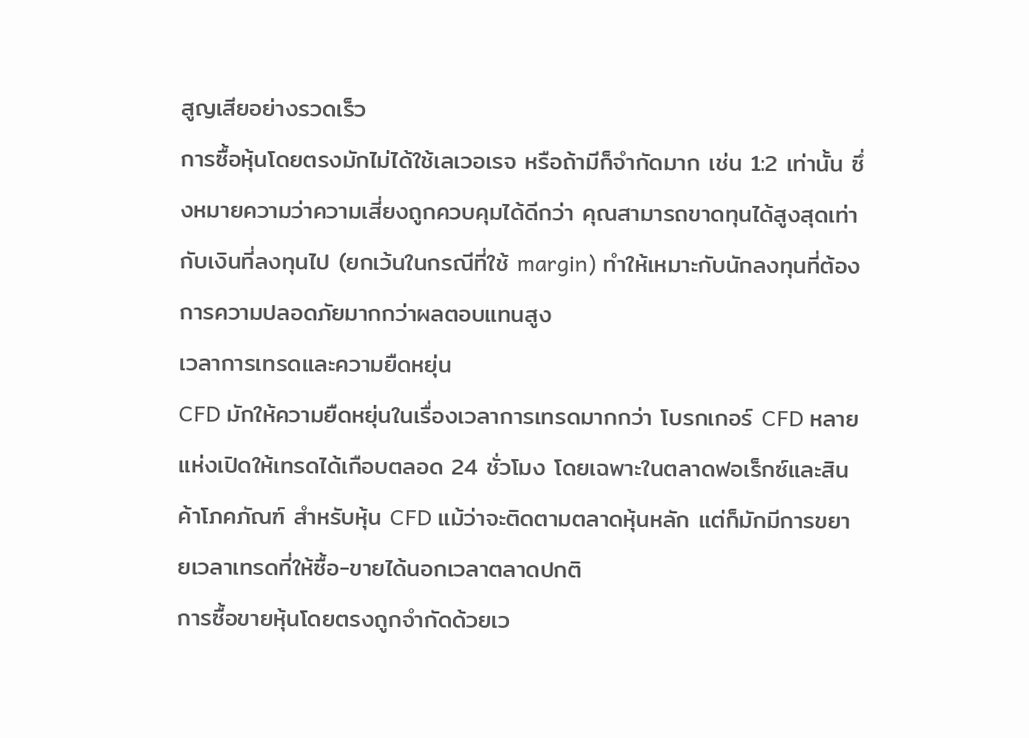สูญเสียอย่างรวดเร็ว
การซื้อหุ้นโดยตรงมักไม่ได้ใช้เลเวอเรจ หรือถ้ามีก็จำกัดมาก เช่น 1:2 เท่านั้น ซึ่งหมายความว่าความเสี่ยงถูกควบคุมได้ดีกว่า คุณสามารถขาดทุนได้สูงสุดเท่ากับเงินที่ลงทุนไป (ยกเว้นในกรณีที่ใช้ margin) ทำให้เหมาะกับนักลงทุนที่ต้องการความปลอดภัยมากกว่าผลตอบแทนสูง
เวลาการเทรดและความยืดหยุ่น
CFD มักให้ความยืดหยุ่นในเรื่องเวลาการเทรดมากกว่า โบรกเกอร์ CFD หลายแห่งเปิดให้เทรดได้เกือบตลอด 24 ชั่วโมง โดยเฉพาะในตลาดฟอเร็กซ์และสินค้าโภคภัณฑ์ สำหรับหุ้น CFD แม้ว่าจะติดตามตลาดหุ้นหลัก แต่ก็มักมีการขยายเวลาเทรดที่ให้ซื้อ-ขายได้นอกเวลาตลาดปกติ
การซื้อขายหุ้นโดยตรงถูกจำกัดด้วยเว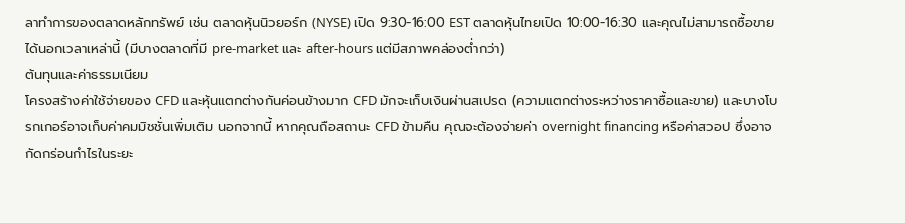ลาทำการของตลาดหลักทรัพย์ เช่น ตลาดหุ้นนิวยอร์ก (NYSE) เปิด 9:30-16:00 EST ตลาดหุ้นไทยเปิด 10:00-16:30 และคุณไม่สามารถซื้อขายได้นอกเวลาเหล่านี้ (มีบางตลาดที่มี pre-market และ after-hours แต่มีสภาพคล่องต่ำกว่า)
ต้นทุนและค่าธรรมเนียม
โครงสร้างค่าใช้จ่ายของ CFD และหุ้นแตกต่างกันค่อนข้างมาก CFD มักจะเก็บเงินผ่านสเปรด (ความแตกต่างระหว่างราคาซื้อและขาย) และบางโบรกเกอร์อาจเก็บค่าคมมิชชั่นเพิ่มเติม นอกจากนี้ หากคุณถือสถานะ CFD ข้ามคืน คุณจะต้องจ่ายค่า overnight financing หรือค่าสวอป ซึ่งอาจกัดกร่อนกำไรในระยะ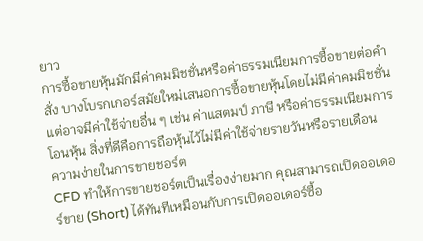ยาว
การซื้อขายหุ้นมักมีค่าคมมิชชั่นหรือค่าธรรมเนียมการซื้อขายต่อคำสั่ง บางโบรกเกอร์สมัยใหม่เสนอการซื้อขายหุ้นโดยไม่มีค่าคมมิชชั่น แต่อาจมีค่าใช้จ่ายอื่น ๆ เช่น ค่าแสตมป์ ภาษี หรือค่าธรรมเนียมการโอนหุ้น สิ่งที่ดีคือการถือหุ้นไว้ไม่มีค่าใช้จ่ายรายวันหรือรายเดือน
ความง่ายในการขายชอร์ต
CFD ทำให้การขายชอร์ตเป็นเรื่องง่ายมาก คุณสามารถเปิดออเดอร์ขาย (Short) ได้ทันทีเหมือนกับการเปิดออเดอร์ซื้อ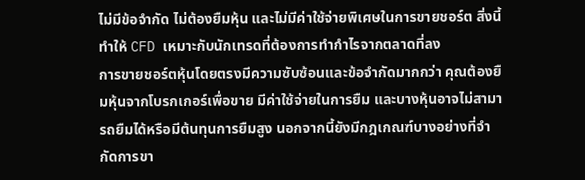ไม่มีข้อจำกัด ไม่ต้องยืมหุ้น และไม่มีค่าใช้จ่ายพิเศษในการขายชอร์ต สิ่งนี้ทำให้ CFD เหมาะกับนักเทรดที่ต้องการทำกำไรจากตลาดที่ลง
การขายชอร์ตหุ้นโดยตรงมีความซับซ้อนและข้อจำกัดมากกว่า คุณต้องยืมหุ้นจากโบรกเกอร์เพื่อขาย มีค่าใช้จ่ายในการยืม และบางหุ้นอาจไม่สามารถยืมได้หรือมีต้นทุนการยืมสูง นอกจากนี้ยังมีกฎเกณฑ์บางอย่างที่จำกัดการขา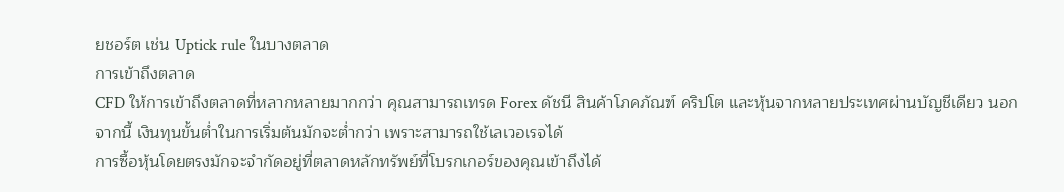ยชอร์ต เช่น Uptick rule ในบางตลาด
การเข้าถึงตลาด
CFD ให้การเข้าถึงตลาดที่หลากหลายมากกว่า คุณสามารถเทรด Forex ดัชนี สินค้าโภคภัณฑ์ คริปโต และหุ้นจากหลายประเทศผ่านบัญชีเดียว นอกจากนี้ เงินทุนขั้นต่ำในการเริ่มต้นมักจะต่ำกว่า เพราะสามารถใช้เลเวอเรจได้
การซื้อหุ้นโดยตรงมักจะจำกัดอยู่ที่ตลาดหลักทรัพย์ที่โบรกเกอร์ของคุณเข้าถึงได้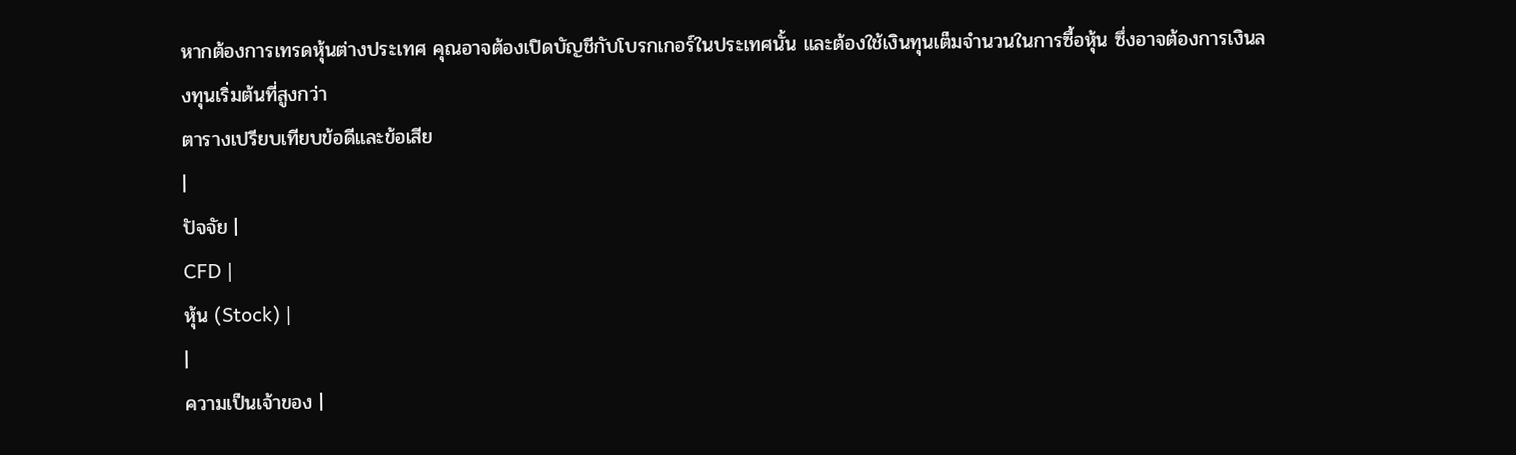หากต้องการเทรดหุ้นต่างประเทศ คุณอาจต้องเปิดบัญชีกับโบรกเกอร์ในประเทศนั้น และต้องใช้เงินทุนเต็มจำนวนในการซื้อหุ้น ซึ่งอาจต้องการเงินลงทุนเริ่มต้นที่สูงกว่า
ตารางเปรียบเทียบข้อดีและข้อเสีย
|
ปัจจัย |
CFD |
หุ้น (Stock) |
|
ความเป็นเจ้าของ |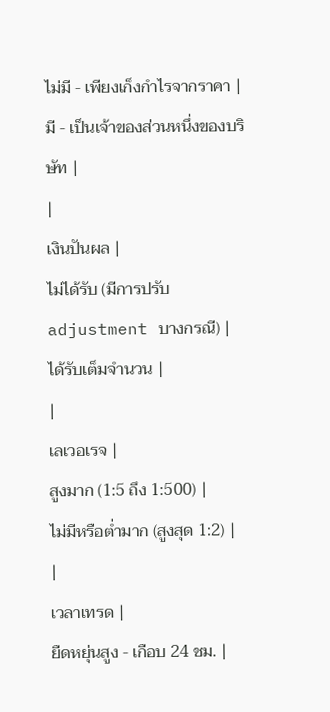ไม่มี - เพียงเก็งกำไรจากราคา |
มี - เป็นเจ้าของส่วนหนึ่งของบริษัท |
|
เงินปันผล |
ไม่ได้รับ (มีการปรับ adjustment บางกรณี) |
ได้รับเต็มจำนวน |
|
เลเวอเรจ |
สูงมาก (1:5 ถึง 1:500) |
ไม่มีหรือต่ำมาก (สูงสุด 1:2) |
|
เวลาเทรด |
ยืดหยุ่นสูง - เกือบ 24 ชม. |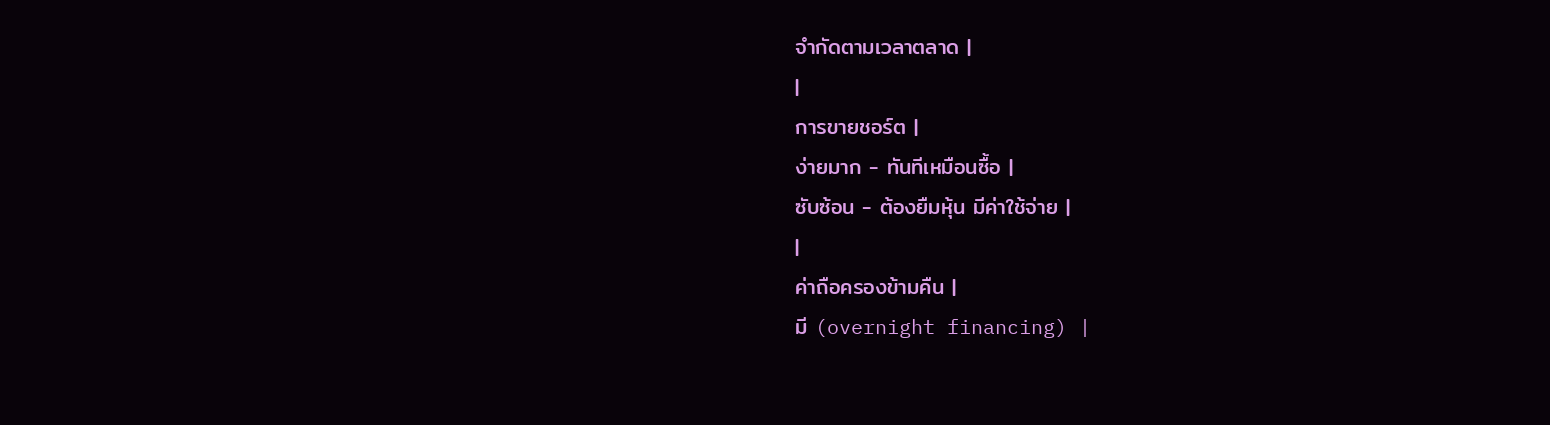จำกัดตามเวลาตลาด |
|
การขายชอร์ต |
ง่ายมาก - ทันทีเหมือนซื้อ |
ซับซ้อน - ต้องยืมหุ้น มีค่าใช้จ่าย |
|
ค่าถือครองข้ามคืน |
มี (overnight financing) |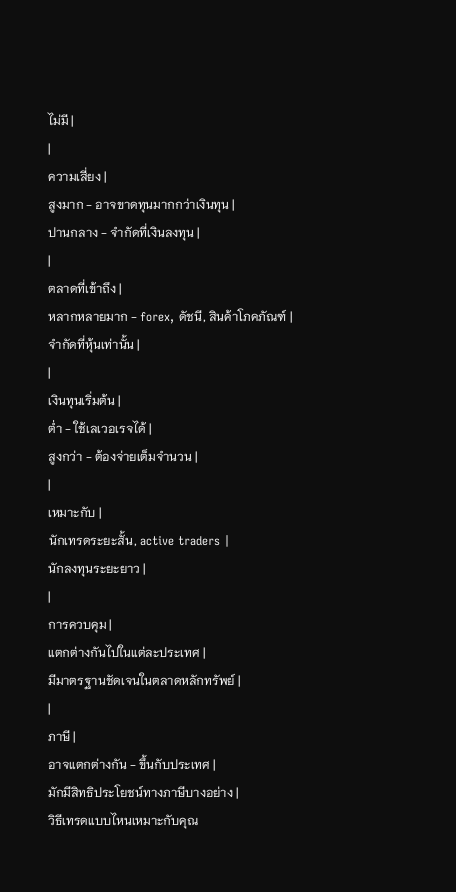ไม่มี |
|
ความเสี่ยง |
สูงมาก - อาจขาดทุนมากกว่าเงินทุน |
ปานกลาง - จำกัดที่เงินลงทุน |
|
ตลาดที่เข้าถึง |
หลากหลายมาก - forex, ดัชนี, สินค้าโภคภัณฑ์ |
จำกัดที่หุ้นเท่านั้น |
|
เงินทุนเริ่มต้น |
ต่ำ - ใช้เลเวอเรจได้ |
สูงกว่า - ต้องจ่ายเต็มจำนวน |
|
เหมาะกับ |
นักเทรดระยะสั้น, active traders |
นักลงทุนระยะยาว |
|
การควบคุม |
แตกต่างกันไปในแต่ละประเทศ |
มีมาตรฐานชัดเจนในตลาดหลักทรัพย์ |
|
ภาษี |
อาจแตกต่างกัน - ขึ้นกับประเทศ |
มักมีสิทธิประโยชน์ทางภาษีบางอย่าง |
วิธีเทรดแบบไหนเหมาะกับคุณ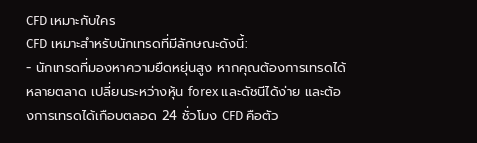CFD เหมาะกับใคร
CFD เหมาะสำหรับนักเทรดที่มีลักษณะดังนี้:
- นักเทรดที่มองหาความยืดหยุ่นสูง หากคุณต้องการเทรดได้หลายตลาด เปลี่ยนระหว่างหุ้น forex และดัชนีได้ง่าย และต้องการเทรดได้เกือบตลอด 24 ชั่วโมง CFD คือตัว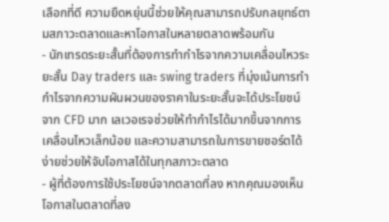เลือกที่ดี ความยืดหยุ่นนี้ช่วยให้คุณสามารถปรับกลยุทธ์ตามสภาวะตลาดและหาโอกาสในหลายตลาดพร้อมกัน
- นักเทรดระยะสั้นที่ต้องการทำกำไรจากความเคลื่อนไหวระยะสั้น Day traders และ swing traders ที่มุ่งเน้นการทำกำไรจากความผันผวนของราคาในระยะสั้นจะได้ประโยชน์จาก CFD มาก เลเวอเรจช่วยให้ทำกำไรได้มากขึ้นจากการเคลื่อนไหวเล็กน้อย และความสามารถในการขายชอร์ตได้ง่ายช่วยให้จับโอกาสได้ในทุกสภาวะตลาด
- ผู้ที่ต้องการใช้ประโยชน์จากตลาดที่ลง หากคุณมองเห็นโอกาสในตลาดที่ลง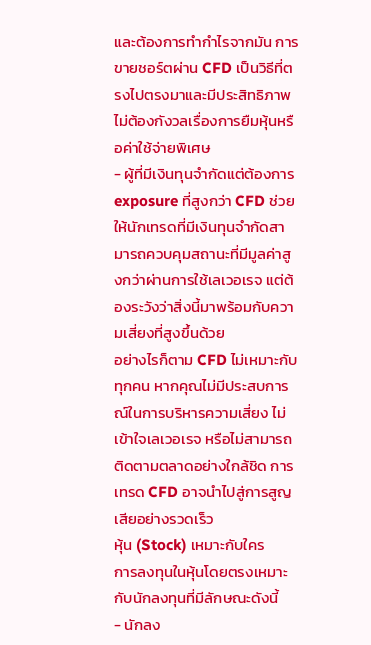และต้องการทำกำไรจากมัน การขายชอร์ตผ่าน CFD เป็นวิธีที่ตรงไปตรงมาและมีประสิทธิภาพ ไม่ต้องกังวลเรื่องการยืมหุ้นหรือค่าใช้จ่ายพิเศษ
- ผู้ที่มีเงินทุนจำกัดแต่ต้องการ exposure ที่สูงกว่า CFD ช่วยให้นักเทรดที่มีเงินทุนจำกัดสามารถควบคุมสถานะที่มีมูลค่าสูงกว่าผ่านการใช้เลเวอเรจ แต่ต้องระวังว่าสิ่งนี้มาพร้อมกับความเสี่ยงที่สูงขึ้นด้วย
อย่างไรก็ตาม CFD ไม่เหมาะกับทุกคน หากคุณไม่มีประสบการณ์ในการบริหารความเสี่ยง ไม่เข้าใจเลเวอเรจ หรือไม่สามารถติดตามตลาดอย่างใกล้ชิด การเทรด CFD อาจนำไปสู่การสูญเสียอย่างรวดเร็ว
หุ้น (Stock) เหมาะกับใคร
การลงทุนในหุ้นโดยตรงเหมาะกับนักลงทุนที่มีลักษณะดังนี้
- นักลง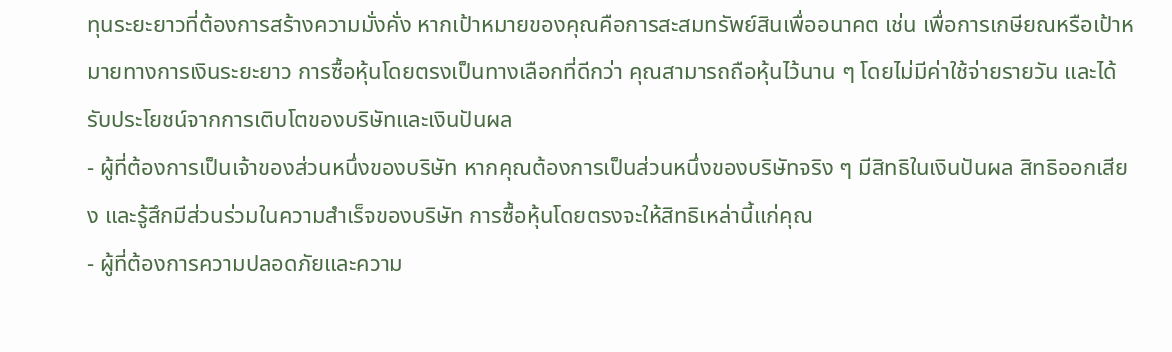ทุนระยะยาวที่ต้องการสร้างความมั่งคั่ง หากเป้าหมายของคุณคือการสะสมทรัพย์สินเพื่ออนาคต เช่น เพื่อการเกษียณหรือเป้าหมายทางการเงินระยะยาว การซื้อหุ้นโดยตรงเป็นทางเลือกที่ดีกว่า คุณสามารถถือหุ้นไว้นาน ๆ โดยไม่มีค่าใช้จ่ายรายวัน และได้รับประโยชน์จากการเติบโตของบริษัทและเงินปันผล
- ผู้ที่ต้องการเป็นเจ้าของส่วนหนึ่งของบริษัท หากคุณต้องการเป็นส่วนหนึ่งของบริษัทจริง ๆ มีสิทธิในเงินปันผล สิทธิออกเสียง และรู้สึกมีส่วนร่วมในความสำเร็จของบริษัท การซื้อหุ้นโดยตรงจะให้สิทธิเหล่านี้แก่คุณ
- ผู้ที่ต้องการความปลอดภัยและความ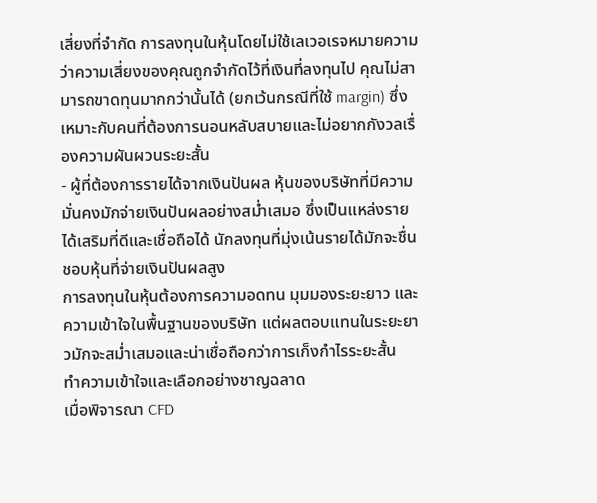เสี่ยงที่จำกัด การลงทุนในหุ้นโดยไม่ใช้เลเวอเรจหมายความว่าความเสี่ยงของคุณถูกจำกัดไว้ที่เงินที่ลงทุนไป คุณไม่สามารถขาดทุนมากกว่านั้นได้ (ยกเว้นกรณีที่ใช้ margin) ซึ่งเหมาะกับคนที่ต้องการนอนหลับสบายและไม่อยากกังวลเรื่องความผันผวนระยะสั้น
- ผู้ที่ต้องการรายได้จากเงินปันผล หุ้นของบริษัทที่มีความมั่นคงมักจ่ายเงินปันผลอย่างสม่ำเสมอ ซึ่งเป็นแหล่งรายได้เสริมที่ดีและเชื่อถือได้ นักลงทุนที่มุ่งเน้นรายได้มักจะชื่นชอบหุ้นที่จ่ายเงินปันผลสูง
การลงทุนในหุ้นต้องการความอดทน มุมมองระยะยาว และความเข้าใจในพื้นฐานของบริษัท แต่ผลตอบแทนในระยะยาวมักจะสม่ำเสมอและน่าเชื่อถือกว่าการเก็งกำไรระยะสั้น
ทำความเข้าใจและเลือกอย่างชาญฉลาด
เมื่อพิจารณา CFD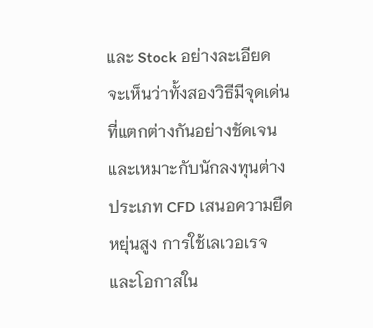และ Stock อย่างละเอียด จะเห็นว่าทั้งสองวิธีมีจุดเด่นที่แตกต่างกันอย่างชัดเจนและเหมาะกับนักลงทุนต่างประเภท CFD เสนอความยืดหยุ่นสูง การใช้เลเวอเรจ และโอกาสใน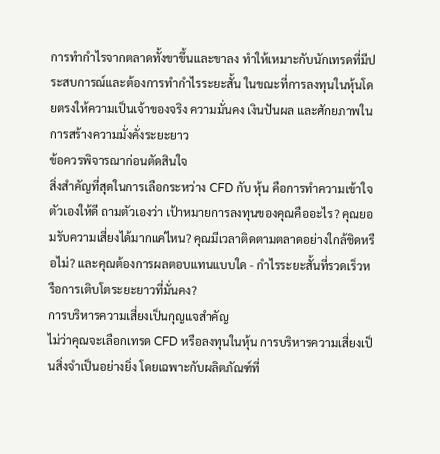การทำกำไรจากตลาดทั้งขาขึ้นและขาลง ทำให้เหมาะกับนักเทรดที่มีประสบการณ์และต้องการทำกำไรระยะสั้น ในขณะที่การลงทุนในหุ้นโดยตรงให้ความเป็นเจ้าของจริง ความมั่นคง เงินปันผล และศักยภาพในการสร้างความมั่งคั่งระยะยาว
ข้อควรพิจารณาก่อนตัดสินใจ
สิ่งสำคัญที่สุดในการเลือกระหว่าง CFD กับ หุ้น คือการทำความเข้าใจตัวเองให้ดี ถามตัวเองว่า เป้าหมายการลงทุนของคุณคืออะไร? คุณยอมรับความเสี่ยงได้มากแค่ไหน? คุณมีเวลาติดตามตลาดอย่างใกล้ชิดหรือไม่? และคุณต้องการผลตอบแทนแบบใด - กำไรระยะสั้นที่รวดเร็วหรือการเติบโตระยะยาวที่มั่นคง?
การบริหารความเสี่ยงเป็นกุญแจสำคัญ
ไม่ว่าคุณจะเลือกเทรด CFD หรือลงทุนในหุ้น การบริหารความเสี่ยงเป็นสิ่งจำเป็นอย่างยิ่ง โดยเฉพาะกับผลิตภัณฑ์ที่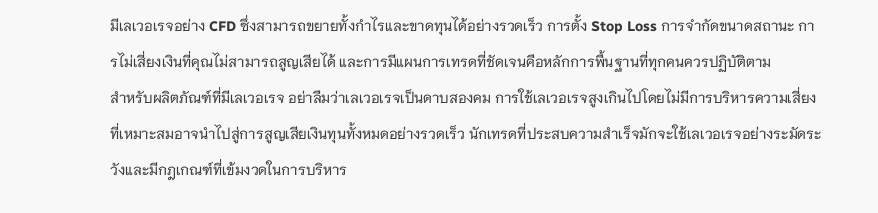มีเลเวอเรจอย่าง CFD ซึ่งสามารถขยายทั้งกำไรและขาดทุนได้อย่างรวดเร็ว การตั้ง Stop Loss การจำกัดขนาดสถานะ การไม่เสี่ยงเงินที่คุณไม่สามารถสูญเสียได้ และการมีแผนการเทรดที่ชัดเจนคือหลักการพื้นฐานที่ทุกคนควรปฏิบัติตาม
สำหรับผลิตภัณฑ์ที่มีเลเวอเรจ อย่าลืมว่าเลเวอเรจเป็นดาบสองคม การใช้เลเวอเรจสูงเกินไปโดยไม่มีการบริหารความเสี่ยงที่เหมาะสมอาจนำไปสู่การสูญเสียเงินทุนทั้งหมดอย่างรวดเร็ว นักเทรดที่ประสบความสำเร็จมักจะใช้เลเวอเรจอย่างระมัดระวังและมีกฎเกณฑ์ที่เข้มงวดในการบริหาร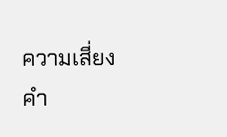ความเสี่ยง
คำ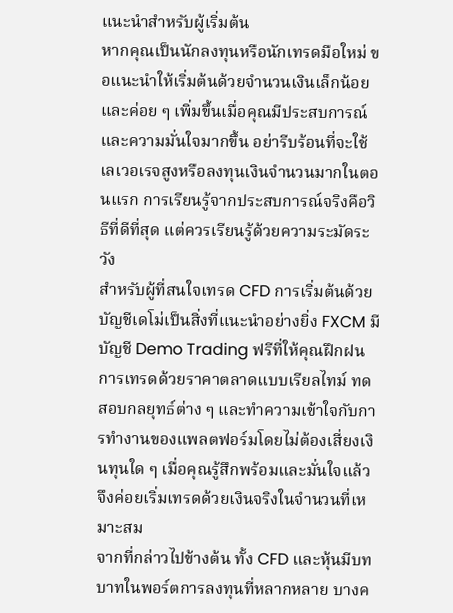แนะนำสำหรับผู้เริ่มต้น
หากคุณเป็นนักลงทุนหรือนักเทรดมือใหม่ ขอแนะนำให้เริ่มต้นด้วยจำนวนเงินเล็กน้อยและค่อย ๆ เพิ่มขึ้นเมื่อคุณมีประสบการณ์และความมั่นใจมากขึ้น อย่ารีบร้อนที่จะใช้เลเวอเรจสูงหรือลงทุนเงินจำนวนมากในตอนแรก การเรียนรู้จากประสบการณ์จริงคือวิธีที่ดีที่สุด แต่ควรเรียนรู้ด้วยความระมัดระวัง
สำหรับผู้ที่สนใจเทรด CFD การเริ่มต้นด้วยบัญชีเดโม่เป็นสิ่งที่แนะนำอย่างยิ่ง FXCM มีบัญชี Demo Trading ฟรีที่ให้คุณฝึกฝนการเทรดด้วยราคาตลาดแบบเรียลไทม์ ทดสอบกลยุทธ์ต่าง ๆ และทำความเข้าใจกับการทำงานของแพลตฟอร์มโดยไม่ต้องเสี่ยงเงินทุนใด ๆ เมื่อคุณรู้สึกพร้อมและมั่นใจแล้ว จึงค่อยเริ่มเทรดด้วยเงินจริงในจำนวนที่เหมาะสม
จากที่กล่าวไปข้างต้น ทั้ง CFD และหุ้นมีบทบาทในพอร์ตการลงทุนที่หลากหลาย บางค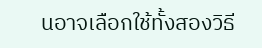นอาจเลือกใช้ทั้งสองวิธี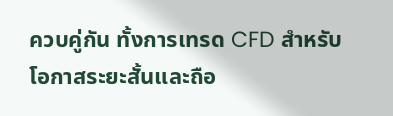ควบคู่กัน ทั้งการเทรด CFD สำหรับโอกาสระยะสั้นและถือ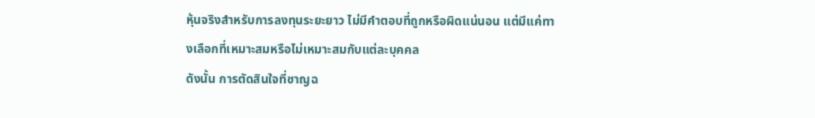หุ้นจริงสำหรับการลงทุนระยะยาว ไม่มีคำตอบที่ถูกหรือผิดแน่นอน แต่มีแค่ทางเลือกที่เหมาะสมหรือไม่เหมาะสมกับแต่ละบุคคล
ดังนั้น การตัดสินใจที่ชาญฉ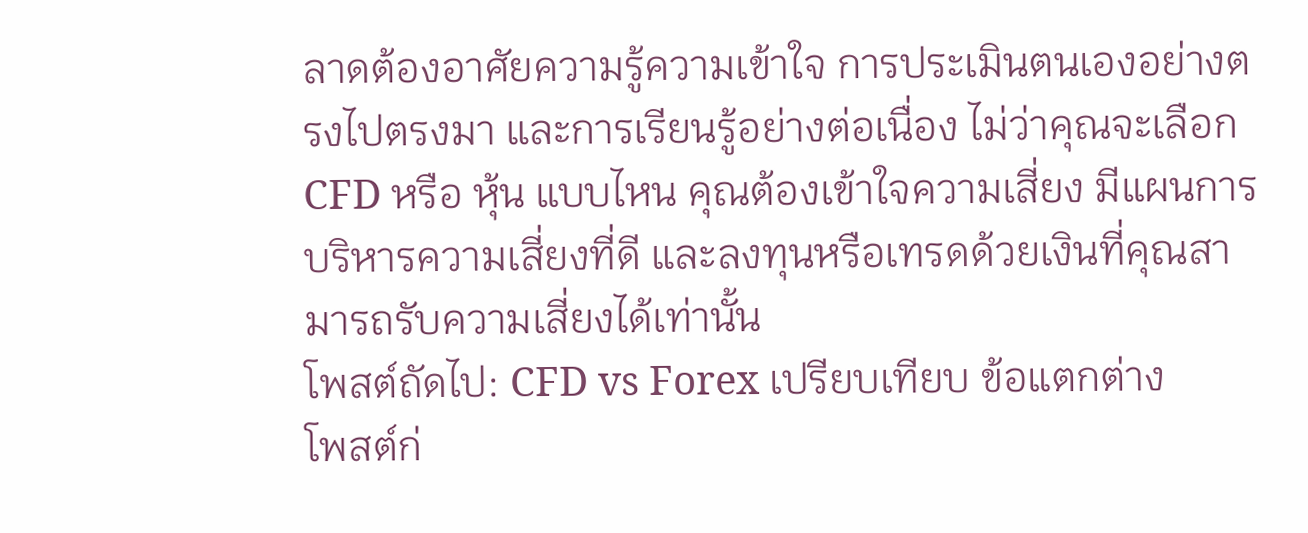ลาดต้องอาศัยความรู้ความเข้าใจ การประเมินตนเองอย่างตรงไปตรงมา และการเรียนรู้อย่างต่อเนื่อง ไม่ว่าคุณจะเลือก CFD หรือ หุ้น แบบไหน คุณต้องเข้าใจความเสี่ยง มีแผนการบริหารความเสี่ยงที่ดี และลงทุนหรือเทรดด้วยเงินที่คุณสามารถรับความเสี่ยงได้เท่านั้น
โพสต์ถัดไป: CFD vs Forex เปรียบเทียบ ข้อแตกต่าง
โพสต์ก่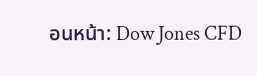อนหน้า: Dow Jones CFD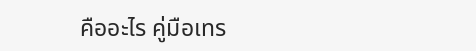คืออะไร คู่มือเทร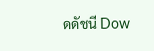ดดัชนี Dow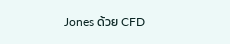Jones ด้วย CFD